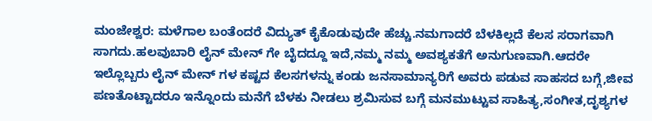ಮಂಜೇಶ್ವರ: ಮಳೆಗಾಲ ಬಂತೆಂದರೆ ವಿದ್ಯುತ್ ಕೈಕೊಡುವುದೇ ಹೆಚ್ಚು.ನಮಗಾದರೆ ಬೆಳಕಿಲ್ಲದೆ ಕೆಲಸ ಸರಾಗವಾಗಿ ಸಾಗದು.ಹಲವುಬಾರಿ ಲೈನ್ ಮೇನ್ ಗೇ ಬೈದದ್ದೂ ಇದೆ,ನಮ್ಮ ನಮ್ಮ ಅವಶ್ಯಕತೆಗೆ ಅನುಗುಣವಾಗಿ.ಆದರೇ ಇಲ್ಲೊಬ್ಬರು ಲೈನ್ ಮೇನ್ ಗಳ ಕಷ್ಟದ ಕೆಲಸಗಳನ್ನು ಕಂಡು ಜನಸಾಮಾನ್ಯರಿಗೆ ಅವರು ಪಡುವ ಸಾಹಸದ ಬಗ್ಗೆ,ಜೀವ ಪಣತೊಟ್ಟಾದರೂ ಇನ್ನೊಂದು ಮನೆಗೆ ಬೆಳಕು ನೀಡಲು ಶ್ರಮಿಸುವ ಬಗ್ಗೆ ಮನಮುಟ್ಟುವ ಸಾಹಿತ್ಯ,ಸಂಗೀತ,ದೃಶ್ಯಗಳ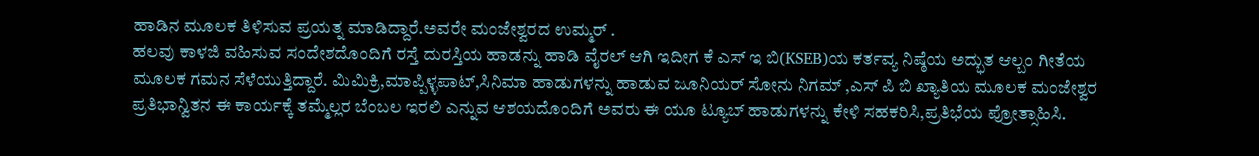ಹಾಡಿನ ಮೂಲಕ ತಿಳಿಸುವ ಪ್ರಯತ್ನ ಮಾಡಿದ್ದಾರೆ.ಅವರೇ ಮಂಜೇಶ್ವರದ ಉಮ್ಮರ್ .
ಹಲವು ಕಾಳಜಿ ವಹಿಸುವ ಸಂದೇಶದೊಂದಿಗೆ ರಸ್ತೆ ದುರಸ್ತಿಯ ಹಾಡನ್ನು ಹಾಡಿ ವೈರಲ್ ಆಗಿ ಇದೀಗ ಕೆ ಎಸ್ ಇ ಬಿ(KSEB)ಯ ಕರ್ತವ್ಯ ನಿಷ್ಠೆಯ ಅದ್ಭುತ ಆಲ್ಬಂ ಗೀತೆಯ ಮೂಲಕ ಗಮನ ಸೆಳೆಯುತ್ತಿದ್ದಾರೆ. ಮಿಮಿಕ್ರಿ,ಮಾಪ್ಪಿಳ್ಳಪಾಟ್,ಸಿನಿಮಾ ಹಾಡುಗಳನ್ನು ಹಾಡುವ ಜೂನಿಯರ್ ಸೋನು ನಿಗಮ್ ,ಎಸ್ ಪಿ ಬಿ ಖ್ಯಾತಿಯ ಮೂಲಕ ಮಂಜೇಶ್ವರ ಪ್ರತಿಭಾನ್ವಿತನ ಈ ಕಾರ್ಯಕ್ಕೆ ತಮ್ಮೆಲ್ಲರ ಬೆಂಬಲ ಇರಲಿ ಎನ್ನುವ ಆಶಯದೊಂದಿಗೆ ಅವರು ಈ ಯೂ ಟ್ಯೂಬ್ ಹಾಡುಗಳನ್ನು ಕೇಳಿ ಸಹಕರಿಸಿ,ಪ್ರತಿಭೆಯ ಪ್ರೋತ್ಸಾಹಿಸಿ.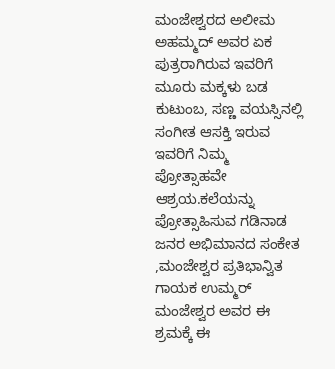ಮಂಜೇಶ್ವರದ ಅಲೀಮ ಅಹಮ್ಮದ್ ಅವರ ಏಕ ಪುತ್ರರಾಗಿರುವ ಇವರಿಗೆ ಮೂರು ಮಕ್ಕಳು ಬಡ ಕುಟುಂಬ, ಸಣ್ಣ ವಯಸ್ಸಿನಲ್ಲಿ ಸಂಗೀತ ಆಸಕ್ತಿ ಇರುವ ಇವರಿಗೆ ನಿಮ್ಮ ಪ್ರೋತ್ಸಾಹವೇ ಆಶ್ರಯ.ಕಲೆಯನ್ನು ಪ್ರೋತ್ಸಾಹಿಸುವ ಗಡಿನಾಡ ಜನರ ಅಭಿಮಾನದ ಸಂಕೇತ ,ಮಂಜೇಶ್ವರ ಪ್ರತಿಭಾನ್ವಿತ ಗಾಯಕ ಉಮ್ಮರ್ ಮಂಜೇಶ್ವರ ಅವರ ಈ ಶ್ರಮಕ್ಕೆ ಈ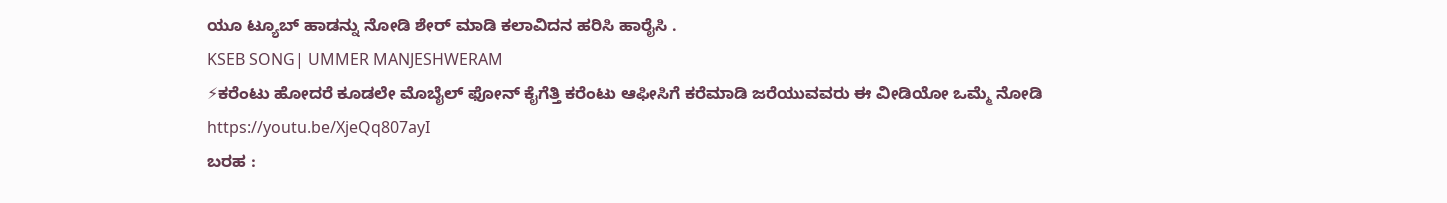ಯೂ ಟ್ಯೂಬ್ ಹಾಡನ್ನು ನೋಡಿ ಶೇರ್ ಮಾಡಿ ಕಲಾವಿದನ ಹರಿಸಿ ಹಾರೈಸಿ .
KSEB SONG| UMMER MANJESHWERAM
⚡ಕರೆಂಟು ಹೋದರೆ ಕೂಡಲೇ ಮೊಬೈಲ್ ಫೋನ್ ಕೈಗೆತ್ತಿ ಕರೆಂಟು ಆಫೀಸಿಗೆ ಕರೆಮಾಡಿ ಜರೆಯುವವರು ಈ ವೀಡಿಯೋ ಒಮ್ಮೆ ನೋಡಿ
https://youtu.be/XjeQq807ayI
ಬರಹ :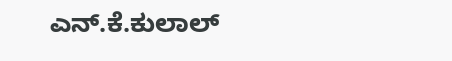ಎನ್.ಕೆ.ಕುಲಾಲ್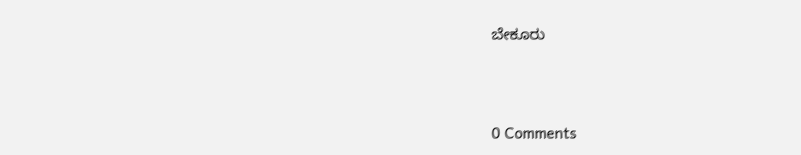ಬೇಕೂರು





0 Comments